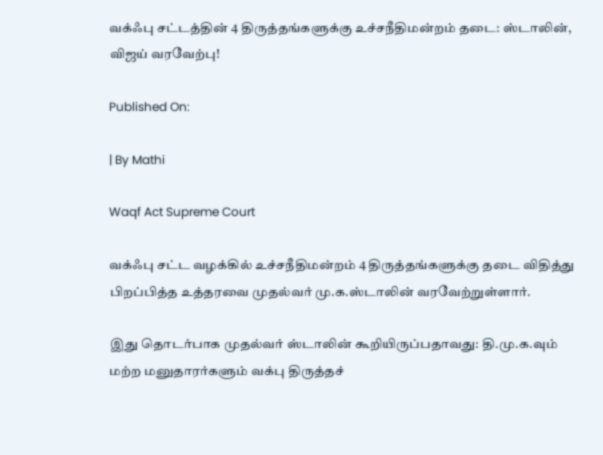வக்ஃபு சட்டத்தின் 4 திருத்தங்களுக்கு உச்சநீதிமன்றம் தடை: ஸ்டாலின், விஜய் வரவேற்பு!

Published On:

| By Mathi

Waqf Act Supreme Court

வக்ஃபு சட்ட வழக்கில் உச்சநீதிமன்றம் 4 திருத்தங்களுக்கு தடை விதித்து பிறப்பித்த உத்தரவை முதல்வர் மு.க.ஸ்டாலின் வரவேற்றுள்ளார்.

இது தொடர்பாக முதல்வர் ஸ்டாலின் கூறியிருப்பதாவது: தி.மு.க.வும் மற்ற மனுதாரர்களும் வக்பு திருத்தச்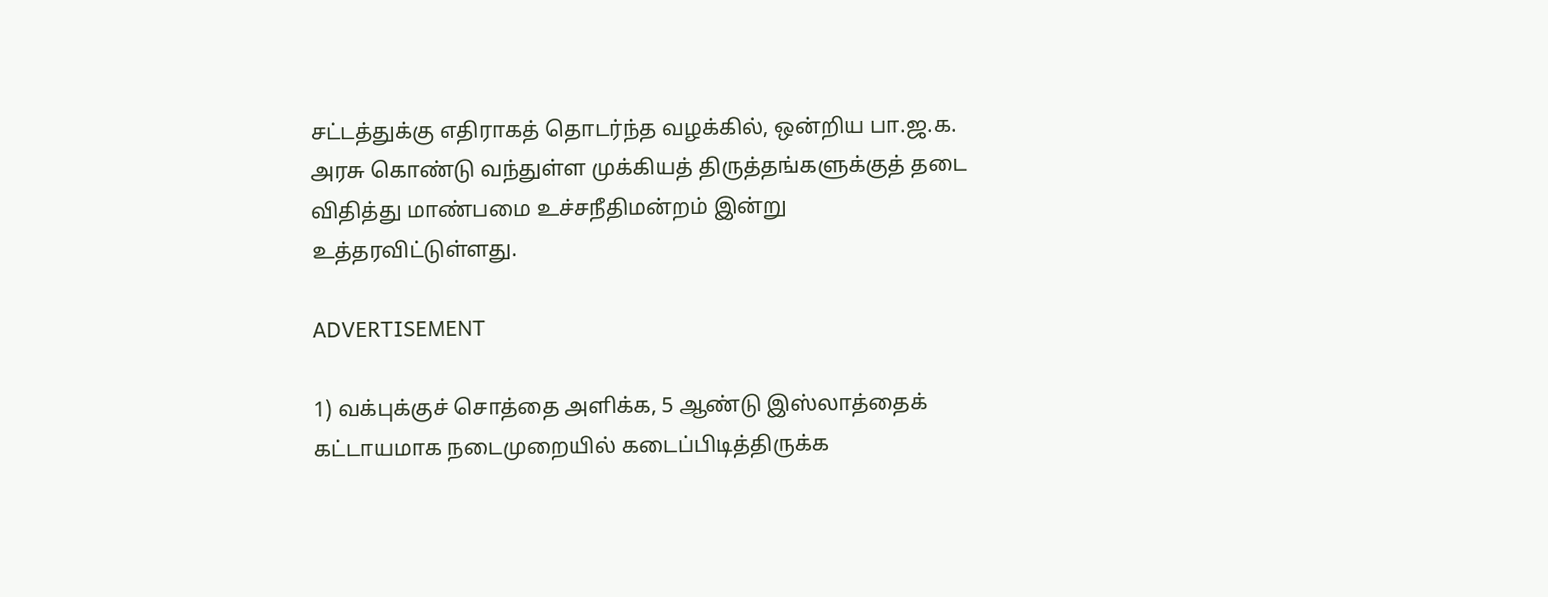சட்டத்துக்கு எதிராகத் தொடர்ந்த வழக்கில், ஒன்றிய பா.ஜ.க. அரசு கொண்டு வந்துள்ள முக்கியத் திருத்தங்களுக்குத் தடை விதித்து மாண்பமை உச்சநீதிமன்றம் இன்று உத்தரவிட்டுள்ளது.

ADVERTISEMENT

1) வக்புக்குச் சொத்தை அளிக்க, 5 ஆண்டு இஸ்லாத்தைக் கட்டாயமாக நடைமுறையில் கடைப்பிடித்திருக்க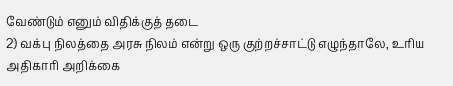வேண்டும் எனும் விதிக்குத் தடை
2) வக்பு நிலத்தை அரசு நிலம் என்று ஒரு குற்றச்சாட்டு எழுந்தாலே, உரிய அதிகாரி அறிக்கை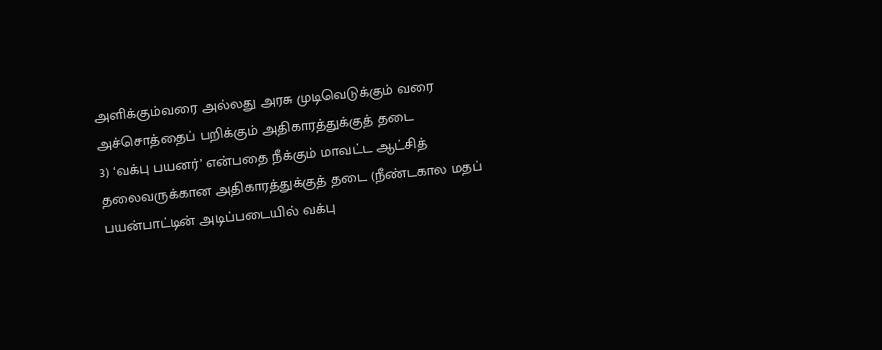அளிக்கும்வரை அல்லது அரசு முடிவெடுக்கும் வரை அச்சொத்தைப் பறிக்கும் அதிகாரத்துக்குத் தடை
3) ‘வக்பு பயனர்’ என்பதை நீக்கும் மாவட்ட ஆட்சித் தலைவருக்கான அதிகாரத்துக்குத் தடை (நீண்டகால மதப் பயன்பாட்டின் அடிப்படையில் வக்பு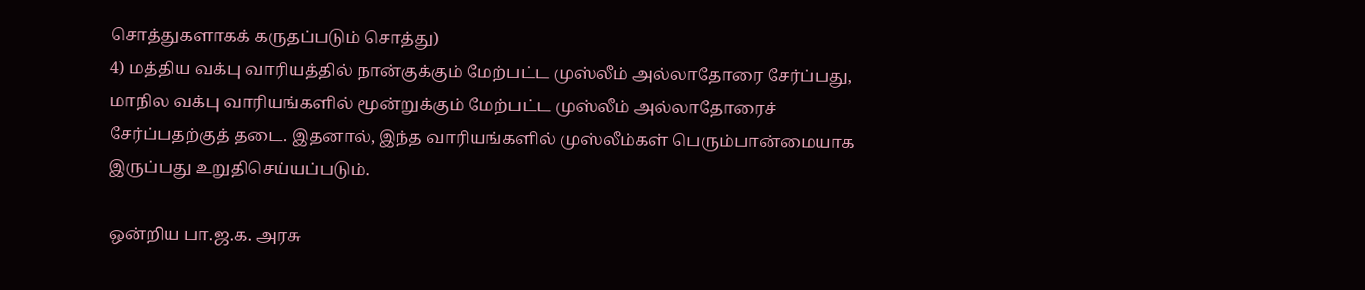சொத்துகளாகக் கருதப்படும் சொத்து)
4) மத்திய வக்பு வாரியத்தில் நான்குக்கும் மேற்பட்ட முஸ்லீம் அல்லாதோரை சேர்ப்பது, மாநில வக்பு வாரியங்களில் மூன்றுக்கும் மேற்பட்ட முஸ்லீம் அல்லாதோரைச் சேர்ப்பதற்குத் தடை. இதனால், இந்த வாரியங்களில் முஸ்லீம்கள் பெரும்பான்மையாக இருப்பது உறுதிசெய்யப்படும்.

ஒன்றிய பா.ஜ.க. அரசு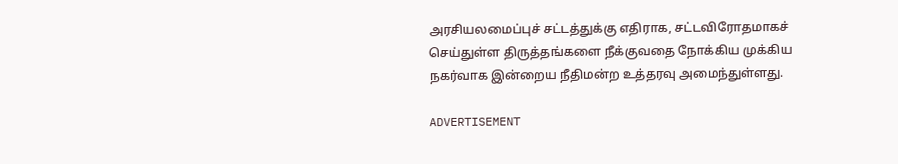அரசியலமைப்புச் சட்டத்துக்கு எதிராக, சட்டவிரோதமாகச் செய்துள்ள திருத்தங்களை நீக்குவதை நோக்கிய முக்கிய நகர்வாக இன்றைய நீதிமன்ற உத்தரவு அமைந்துள்ளது.

ADVERTISEMENT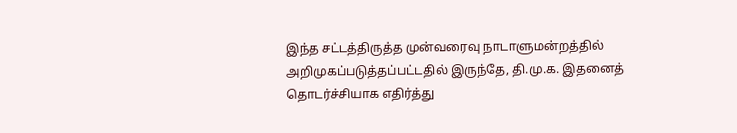இந்த சட்டத்திருத்த முன்வரைவு நாடாளுமன்றத்தில் அறிமுகப்படுத்தப்பட்டதில் இருந்தே, தி.மு.க. இதனைத் தொடர்ச்சியாக எதிர்த்து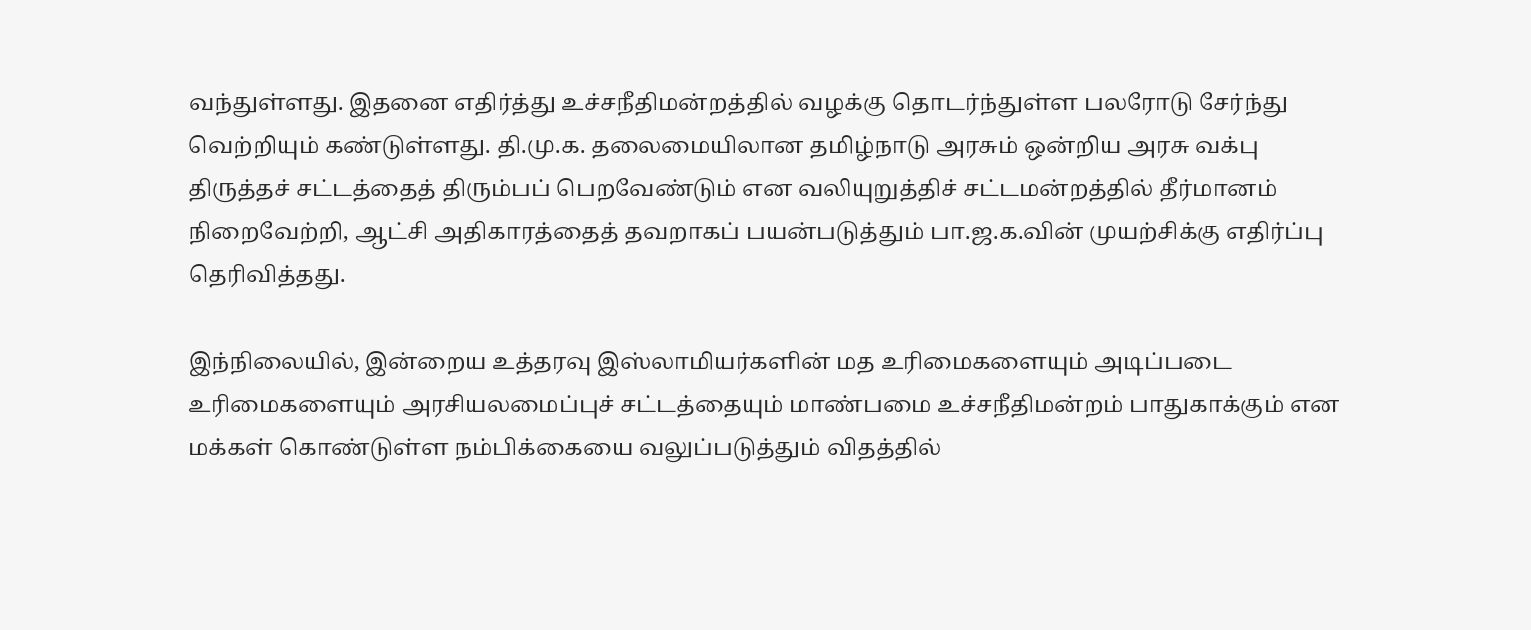வந்துள்ளது. இதனை எதிர்த்து உச்சநீதிமன்றத்தில் வழக்கு தொடர்ந்துள்ள பலரோடு சேர்ந்து வெற்றியும் கண்டுள்ளது. தி.மு.க. தலைமையிலான தமிழ்நாடு அரசும் ஒன்றிய அரசு வக்பு திருத்தச் சட்டத்தைத் திரும்பப் பெறவேண்டும் என வலியுறுத்திச் சட்டமன்றத்தில் தீர்மானம் நிறைவேற்றி, ஆட்சி அதிகாரத்தைத் தவறாகப் பயன்படுத்தும் பா.ஜ.க.வின் முயற்சிக்கு எதிர்ப்பு தெரிவித்தது.

இந்நிலையில், இன்றைய உத்தரவு இஸ்லாமியர்களின் மத உரிமைகளையும் அடிப்படை உரிமைகளையும் அரசியலமைப்புச் சட்டத்தையும் மாண்பமை உச்சநீதிமன்றம் பாதுகாக்கும் என மக்கள் கொண்டுள்ள நம்பிக்கையை வலுப்படுத்தும் விதத்தில்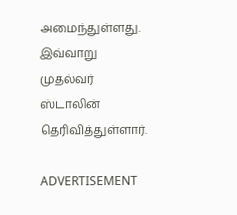அமைந்துள்ளது. இவ்வாறு முதல்வர் ஸ்டாலின் தெரிவித்துள்ளார்.

ADVERTISEMENT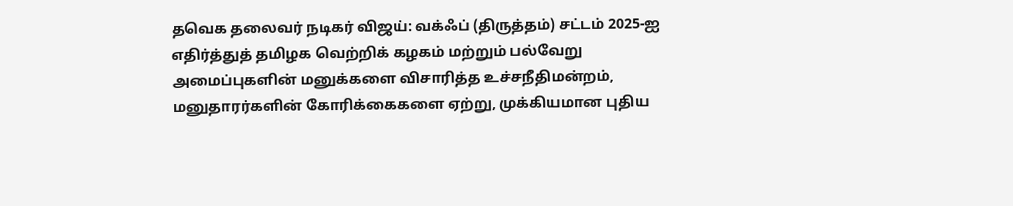தவெக தலைவர் நடிகர் விஜய்: வக்ஃப் (திருத்தம்) சட்டம் 2025-ஐ எதிர்த்துத் தமிழக வெற்றிக் கழகம் மற்றும் பல்வேறு அமைப்புகளின் மனுக்களை விசாரித்த உச்சநீதிமன்றம், மனுதாரர்களின் கோரிக்கைகளை ஏற்று, முக்கியமான புதிய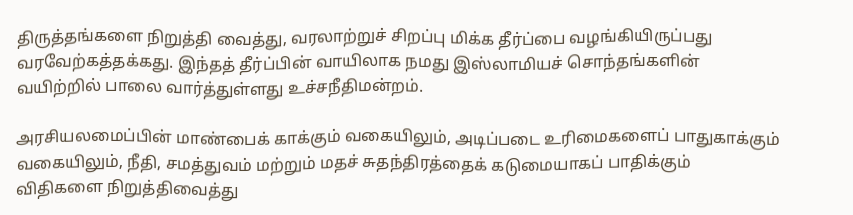திருத்தங்களை நிறுத்தி வைத்து, வரலாற்றுச் சிறப்பு மிக்க தீர்ப்பை வழங்கியிருப்பது வரவேற்கத்தக்கது. இந்தத் தீர்ப்பின் வாயிலாக நமது இஸ்லாமியச் சொந்தங்களின் வயிற்றில் பாலை வார்த்துள்ளது உச்சநீதிமன்றம்.

அரசியலமைப்பின் மாண்பைக் காக்கும் வகையிலும், அடிப்படை உரிமைகளைப் பாதுகாக்கும் வகையிலும், நீதி, சமத்துவம் மற்றும் மதச் சுதந்திரத்தைக் கடுமையாகப் பாதிக்கும் விதிகளை நிறுத்திவைத்து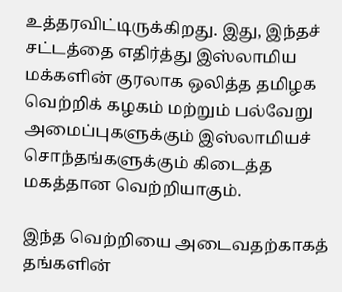உத்தரவிட்டிருக்கிறது. இது, இந்தச் சட்டத்தை எதிர்த்து இஸ்லாமிய மக்களின் குரலாக ஒலித்த தமிழக வெற்றிக் கழகம் மற்றும் பல்வேறு அமைப்புகளுக்கும் இஸ்லாமியச் சொந்தங்களுக்கும் கிடைத்த மகத்தான வெற்றியாகும்.

இந்த வெற்றியை அடைவதற்காகத் தங்களின்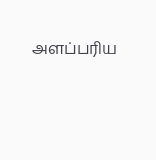அளப்பரிய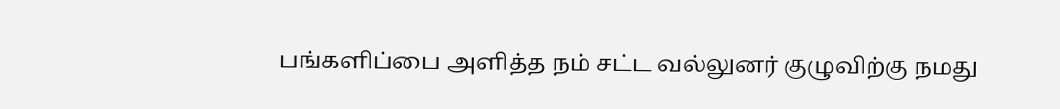பங்களிப்பை அளித்த நம் சட்ட வல்லுனர் குழுவிற்கு நமது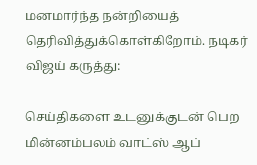மனமார்ந்த நன்றியைத் தெரிவித்துக்கொள்கிறோம். நடிகர் விஜய் கருத்து:

செய்திகளை உடனுக்குடன் பெற மின்னம்பலம் வாட்ஸ் ஆப்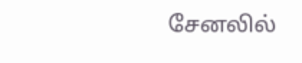சேனலில்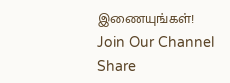இணையுங்கள்!
Join Our Channel
Share